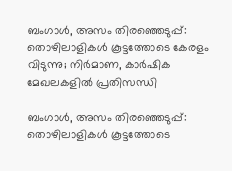ബംഗാൾ, അസം തിരഞ്ഞെടുപ്പ്: തൊഴിലാളികൾ കൂട്ടത്തോടെ കേരളം വിടുന്നു; നിർമാണ, കാർഷിക മേഖലകളിൽ പ്രതിസന്ധി

ബംഗാൾ, അസം തിരഞ്ഞെടുപ്പ്: തൊഴിലാളികൾ കൂട്ടത്തോടെ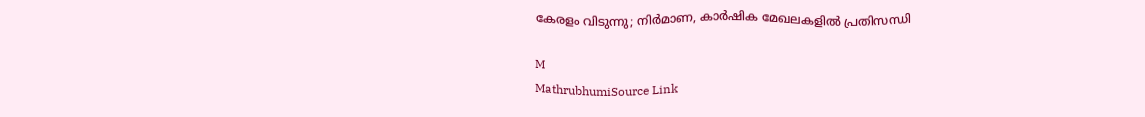കേരളം വിടുന്നു; നിർമാണ, കാർഷിക മേഖലകളിൽ പ്രതിസന്ധി

M
MathrubhumiSource Link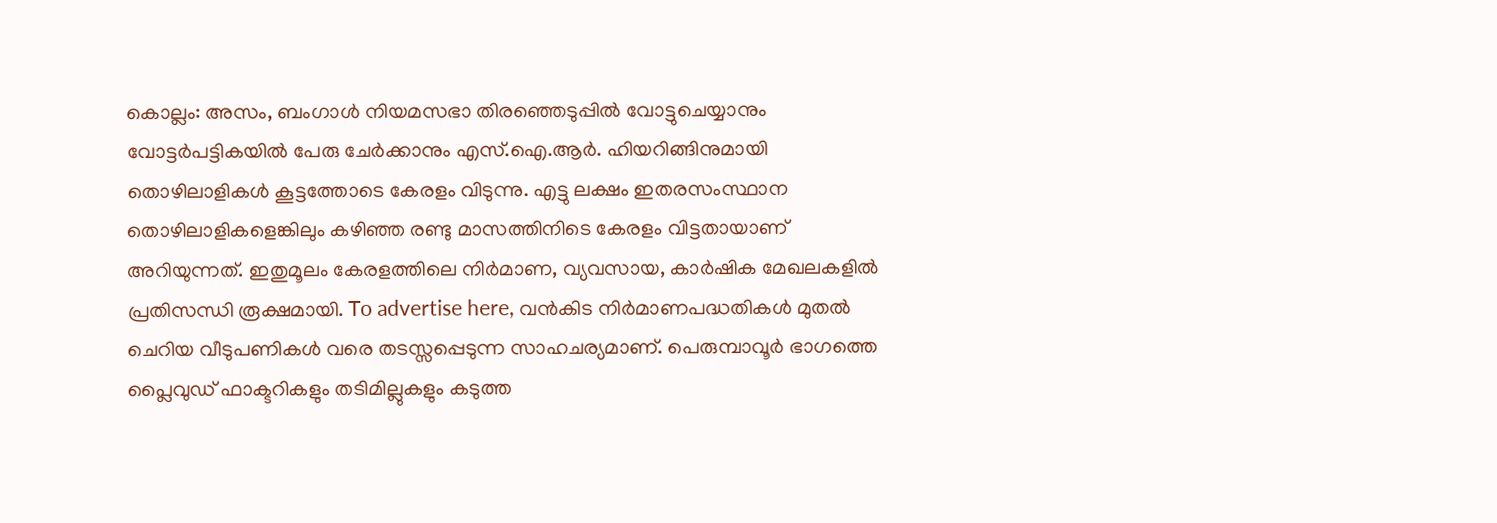കൊല്ലം: അസം, ബംഗാൾ നിയമസഭാ തിരഞ്ഞെടുപ്പിൽ വോട്ടുചെയ്യാനും വോട്ടർപട്ടികയിൽ പേരു ചേർക്കാനും എസ്.ഐ.ആർ. ഹിയറിങ്ങിനുമായി തൊഴിലാളികൾ കൂട്ടത്തോടെ കേരളം വിടുന്നു. എട്ടു ലക്ഷം ഇതരസംസ്ഥാന തൊഴിലാളികളെങ്കിലും കഴിഞ്ഞ രണ്ടു മാസത്തിനിടെ കേരളം വിട്ടതായാണ് അറിയുന്നത്. ഇതുമൂലം കേരളത്തിലെ നിർമാണ, വ്യവസായ, കാർഷിക മേഖലകളിൽ പ്രതിസന്ധി രൂക്ഷമായി. To advertise here, വൻകിട നിർമാണപദ്ധതികൾ മുതൽ ചെറിയ വീടുപണികൾ വരെ തടസ്സപ്പെടുന്ന സാഹചര്യമാണ്. പെരുമ്പാവൂർ ഭാഗത്തെ പ്ലൈവുഡ് ഫാക്ടറികളും തടിമില്ലുകളും കടുത്ത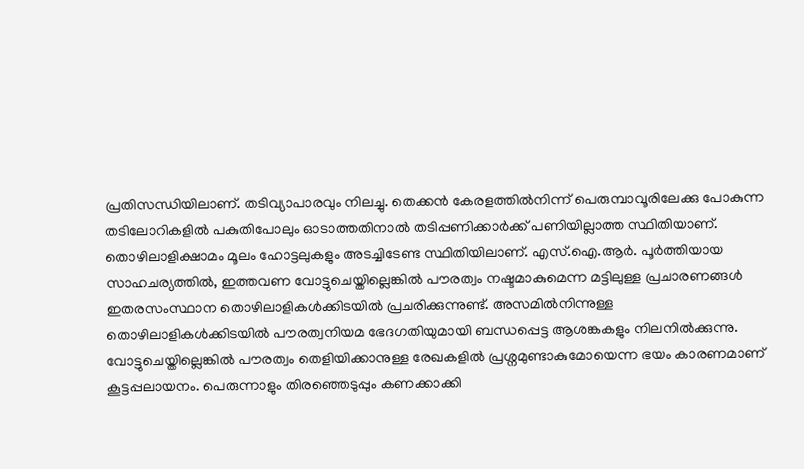പ്രതിസന്ധിയിലാണ്. തടിവ്യാപാരവും നിലച്ചു. തെക്കൻ കേരളത്തിൽനിന്ന് പെരുമ്പാവൂരിലേക്കു പോകുന്ന തടിലോറികളിൽ പകുതിപോലും ഓടാത്തതിനാൽ തടിപ്പണിക്കാർക്ക് പണിയില്ലാത്ത സ്ഥിതിയാണ്. തൊഴിലാളിക്ഷാമം മൂലം ഹോട്ടലുകളും അടച്ചിടേണ്ട സ്ഥിതിയിലാണ്. എസ്.ഐ.ആർ. പൂർത്തിയായ സാഹചര്യത്തിൽ, ഇത്തവണ വോട്ടുചെയ്തില്ലെങ്കിൽ പൗരത്വം നഷ്ടമാകുമെന്ന മട്ടിലുള്ള പ്രചാരണങ്ങൾ ഇതരസംസ്ഥാന തൊഴിലാളികൾക്കിടയിൽ പ്രചരിക്കുന്നുണ്ട്. അസമിൽനിന്നുള്ള തൊഴിലാളികൾക്കിടയിൽ പൗരത്വനിയമ ഭേദഗതിയുമായി ബന്ധപ്പെട്ട ആശങ്കകളും നിലനിൽക്കുന്നു. വോട്ടുചെയ്തില്ലെങ്കിൽ പൗരത്വം തെളിയിക്കാനുള്ള രേഖകളിൽ പ്രശ്നമുണ്ടാകുമോയെന്ന ഭയം കാരണമാണ് കൂട്ടപ്പലായനം. പെരുന്നാളും തിരഞ്ഞെടുപ്പും കണക്കാക്കി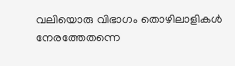വലിയൊരു വിഭാഗം തൊഴിലാളികൾ നേരത്തേതന്നെ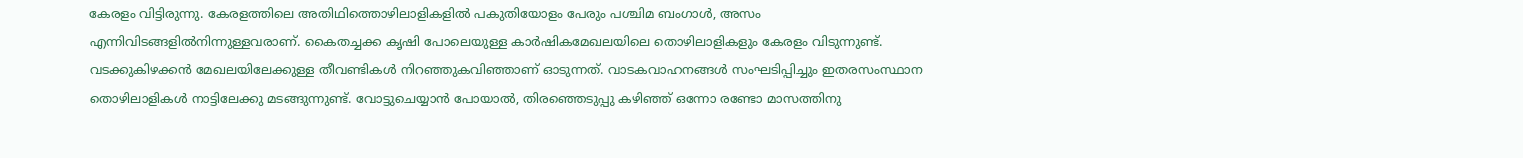കേരളം വിട്ടിരുന്നു. കേരളത്തിലെ അതിഥിത്തൊഴിലാളികളിൽ പകുതിയോളം പേരും പശ്ചിമ ബംഗാൾ, അസം എന്നിവിടങ്ങളിൽനിന്നുള്ളവരാണ്. കൈതച്ചക്ക കൃഷി പോലെയുള്ള കാർഷികമേഖലയിലെ തൊഴിലാളികളും കേരളം വിടുന്നുണ്ട്. വടക്കുകിഴക്കൻ മേഖലയിലേക്കുള്ള തീവണ്ടികൾ നിറഞ്ഞുകവിഞ്ഞാണ് ഓടുന്നത്. വാടകവാഹനങ്ങൾ സംഘടിപ്പിച്ചും ഇതരസംസ്ഥാന തൊഴിലാളികൾ നാട്ടിലേക്കു മടങ്ങുന്നുണ്ട്. വോട്ടുചെയ്യാൻ പോയാൽ, തിരഞ്ഞെടുപ്പു കഴിഞ്ഞ് ഒന്നോ രണ്ടോ മാസത്തിനു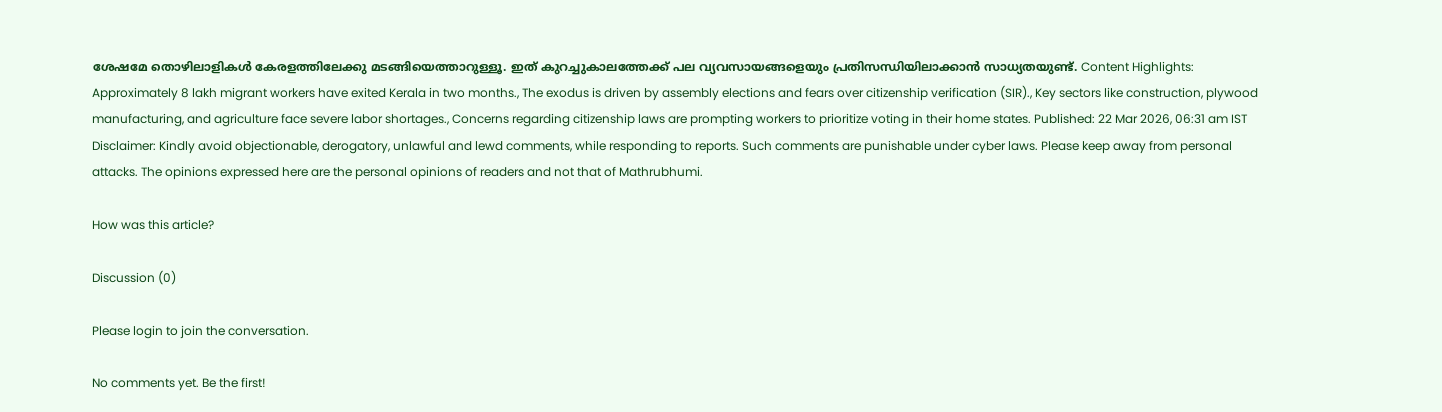ശേഷമേ തൊഴിലാളികൾ കേരളത്തിലേക്കു മടങ്ങിയെത്താറുള്ളൂ. ഇത് കുറച്ചുകാലത്തേക്ക് പല വ്യവസായങ്ങളെയും പ്രതിസന്ധിയിലാക്കാൻ സാധ്യതയുണ്ട്. Content Highlights: Approximately 8 lakh migrant workers have exited Kerala in two months., The exodus is driven by assembly elections and fears over citizenship verification (SIR)., Key sectors like construction, plywood manufacturing, and agriculture face severe labor shortages., Concerns regarding citizenship laws are prompting workers to prioritize voting in their home states. Published: 22 Mar 2026, 06:31 am IST Disclaimer: Kindly avoid objectionable, derogatory, unlawful and lewd comments, while responding to reports. Such comments are punishable under cyber laws. Please keep away from personal attacks. The opinions expressed here are the personal opinions of readers and not that of Mathrubhumi.

How was this article?

Discussion (0)

Please login to join the conversation.

No comments yet. Be the first!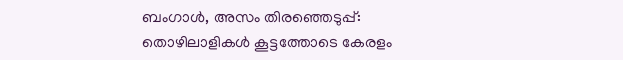ബംഗാൾ, അസം തിരഞ്ഞെടുപ്പ്: തൊഴിലാളികൾ കൂട്ടത്തോടെ കേരളം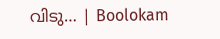വിടു… | Boolokam